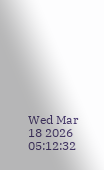Wed Mar 18 2026 05:12:32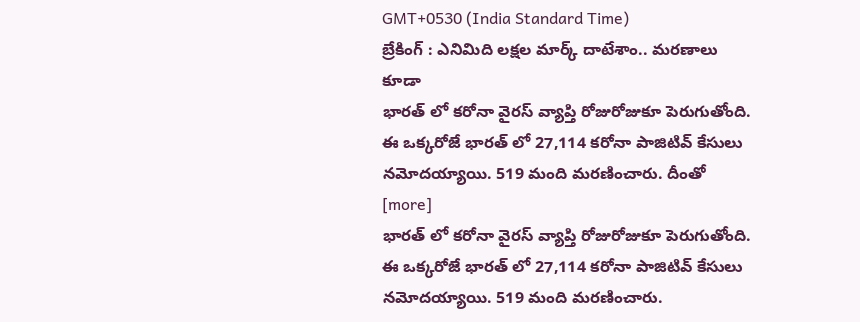GMT+0530 (India Standard Time)
బ్రేకింగ్ : ఎనిమిది లక్షల మార్క్ దాటేశాం.. మరణాలు కూడా
భారత్ లో కరోనా వైరస్ వ్యాప్తి రోజురోజుకూ పెరుగుతోంది. ఈ ఒక్కరోజే భారత్ లో 27,114 కరోనా పాజిటివ్ కేసులు నమోదయ్యాయి. 519 మంది మరణించారు. దీంతో [more]
భారత్ లో కరోనా వైరస్ వ్యాప్తి రోజురోజుకూ పెరుగుతోంది. ఈ ఒక్కరోజే భారత్ లో 27,114 కరోనా పాజిటివ్ కేసులు నమోదయ్యాయి. 519 మంది మరణించారు.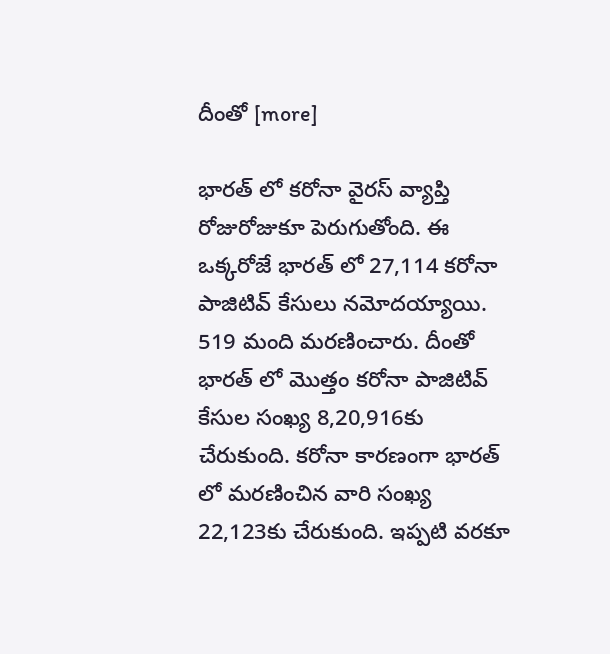దీంతో [more]

భారత్ లో కరోనా వైరస్ వ్యాప్తి రోజురోజుకూ పెరుగుతోంది. ఈ ఒక్కరోజే భారత్ లో 27,114 కరోనా పాజిటివ్ కేసులు నమోదయ్యాయి. 519 మంది మరణించారు. దీంతో భారత్ లో మొత్తం కరోనా పాజిటివ్ కేసుల సంఖ్య 8,20,916కు చేరుకుంది. కరోనా కారణంగా భారత్ లో మరణించిన వారి సంఖ్య 22,123కు చేరుకుంది. ఇప్పటి వరకూ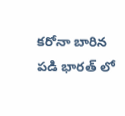కరోనా బారిన పడి భారత్ లో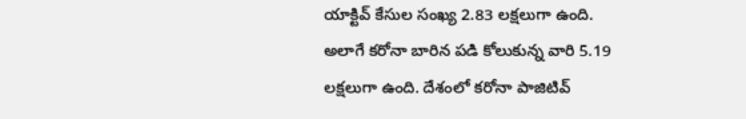యాక్టివ్ కేసుల సంఖ్య 2.83 లక్షలుగా ఉంది. అలాగే కరోనా బారిన పడి కోలుకున్న వారి 5.19 లక్షలుగా ఉంది. దేశంలో కరోనా పాజిటివ్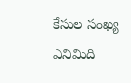కేసుల సంఖ్య ఎనిమిది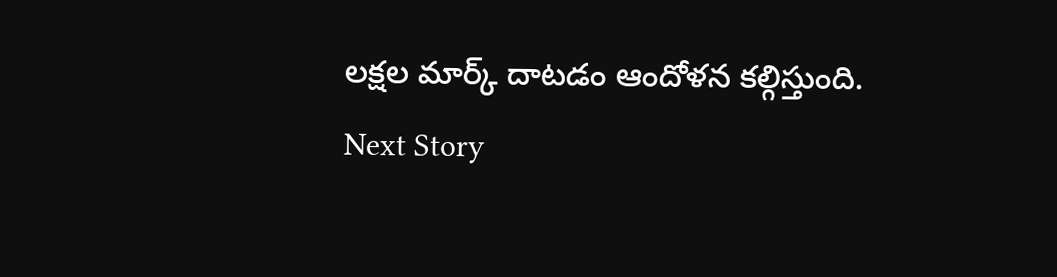లక్షల మార్క్ దాటడం ఆందోళన కల్గిస్తుంది.
Next Story